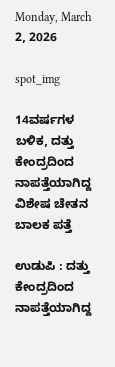Monday, March 2, 2026

spot_img

14ವರ್ಷಗಳ ಬಳಿಕ, ದತ್ತು ಕೇಂದ್ರದಿಂದ ನಾಪತ್ತೆಯಾಗಿದ್ದ ವಿಶೇಷ ಚೇತನ ಬಾಲಕ ಪತ್ತೆ

ಉಡುಪಿ : ದತ್ತು ಕೇಂದ್ರದಿಂದ ನಾಪತ್ತೆಯಾಗಿದ್ದ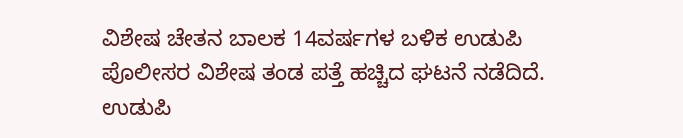ವಿಶೇಷ ಚೇತನ ಬಾಲಕ 14ವರ್ಷಗಳ ಬಳಿಕ ಉಡುಪಿ ಪೊಲೀಸರ ವಿಶೇಷ ತಂಡ ಪತ್ತೆ ಹಚ್ಚಿದ ಘಟನೆ ನಡೆದಿದೆ. ಉಡುಪಿ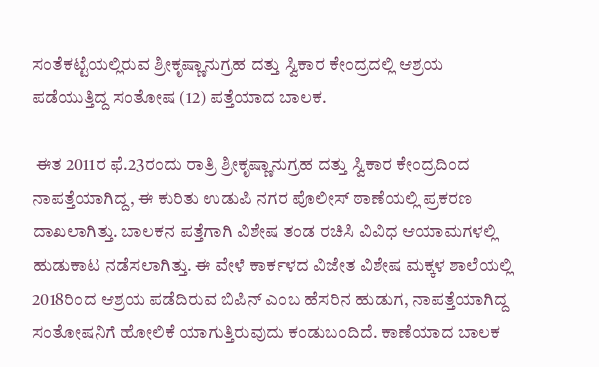ಸಂತೆಕಟ್ಟೆಯಲ್ಲಿರುವ ಶ್ರೀಕೃಷ್ಣಾನುಗ್ರಹ ದತ್ತು ಸ್ವಿಕಾರ ಕೇಂದ್ರದಲ್ಲಿ ಆಶ್ರಯ ಪಡೆಯುತ್ತಿದ್ದ ಸಂತೋಷ (12) ಪತ್ತೆಯಾದ ಬಾಲಕ.

 ಈತ 2011ರ ಫೆ.23ರಂದು ರಾತ್ರಿ ಶ್ರೀಕೃಷ್ಣಾನುಗ್ರಹ ದತ್ತು ಸ್ವಿಕಾರ ಕೇಂದ್ರದಿಂದ ನಾಪತ್ತೆಯಾಗಿದ್ದ, ಈ ಕುರಿತು ಉಡುಪಿ ನಗರ ಪೊಲೀಸ್ ಠಾಣೆಯಲ್ಲಿ ಪ್ರಕರಣ ದಾಖಲಾಗಿತ್ತು. ಬಾಲಕನ ಪತ್ತೆಗಾಗಿ ವಿಶೇಷ ತಂಡ ರಚಿಸಿ ವಿವಿಧ ಆಯಾಮಗಳಲ್ಲಿ ಹುಡುಕಾಟ ನಡೆಸಲಾಗಿತ್ತು. ಈ ವೇಳೆ ಕಾರ್ಕಳದ ವಿಜೇತ ವಿಶೇಷ ಮಕ್ಕಳ ಶಾಲೆಯಲ್ಲಿ 2018ರಿಂದ ಆಶ್ರಯ ಪಡೆದಿರುವ ಬಿಪಿನ್ ಎಂಬ ಹೆಸರಿನ ಹುಡುಗ, ನಾಪತ್ತೆಯಾಗಿದ್ದ ಸಂತೋಷನಿಗೆ ಹೋಲಿಕೆ ಯಾಗುತ್ತಿರುವುದು ಕಂಡುಬಂದಿದೆ. ಕಾಣೆಯಾದ ಬಾಲಕ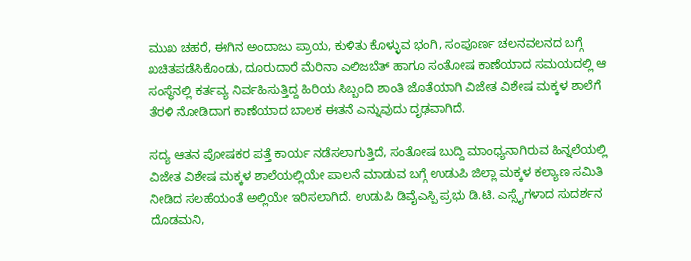ಮುಖ ಚಹರೆ, ಈಗಿನ ಅಂದಾಜು ಪ್ರಾಯ, ಕುಳಿತು ಕೊಳ್ಳುವ ಭಂಗಿ, ಸಂಪೂರ್ಣ ಚಲನವಲನದ ಬಗ್ಗೆ ಖಚಿತಪಡೆಸಿಕೊಂಡು, ದೂರುದಾರೆ ಮೆರಿನಾ ಎಲಿಜಬೆತ್ ಹಾಗೂ ಸಂತೋಷ ಕಾಣೆಯಾದ ಸಮಯದಲ್ಲಿ ಆ ಸಂಸ್ಥೆನಲ್ಲಿ ಕರ್ತವ್ಯ ನಿರ್ವಹಿಸುತ್ತಿದ್ದ ಹಿರಿಯ ಸಿಬ್ಬಂದಿ ಶಾಂತಿ ಜೊತೆಯಾಗಿ ವಿಜೇತ ವಿಶೇಷ ಮಕ್ಕಳ ಶಾಲೆಗೆ ತೆರಳಿ ನೋಡಿದಾಗ ಕಾಣೆಯಾದ ಬಾಲಕ ಈತನೆ ಎನ್ನುವುದು ದೃಢವಾಗಿದೆ.

ಸದ್ಯ ಆತನ ಪೋಷಕರ ಪತ್ತೆ ಕಾರ್ಯ ನಡೆಸಲಾಗುತ್ತಿದೆ, ಸಂತೋಷ ಬುದ್ದಿ ಮಾಂಧ್ಯನಾಗಿರುವ ಹಿನ್ನಲೆಯಲ್ಲಿ ವಿಜೇತ ವಿಶೇಷ ಮಕ್ಕಳ ಶಾಲೆಯಲ್ಲಿಯೇ ಪಾಲನೆ ಮಾಡುವ ಬಗ್ಗೆ ಉಡುಪಿ ಜಿಲ್ಲಾ ಮಕ್ಕಳ ಕಲ್ಯಾಣ ಸಮಿತಿ ನೀಡಿದ ಸಲಹೆಯಂತೆ ಅಲ್ಲಿಯೇ ಇರಿಸಲಾಗಿದೆ. ಉಡುಪಿ ಡಿವೈಎಸ್ಪಿ ಪ್ರಭು ಡಿ.ಟಿ. ಎಸ್ಸೈಗಳಾದ ಸುದರ್ಶನ ದೊಡಮನಿ,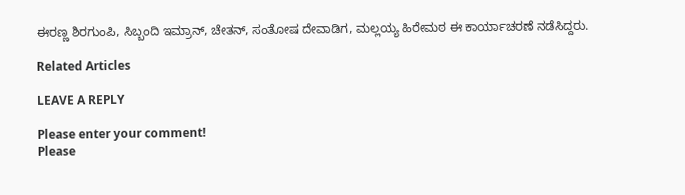ಈರಣ್ಣ ಶಿರಗುಂಪಿ, ಸಿಬ್ಬಂದಿ ಇಮ್ರಾನ್, ಚೇತನ್, ಸಂತೋಷ ದೇವಾಡಿಗ, ಮಲ್ಲಯ್ಯ ಹಿರೇಮಠ ಈ ಕಾರ್ಯಾಚರಣೆ ನಡೆಸಿದ್ದರು.

Related Articles

LEAVE A REPLY

Please enter your comment!
Please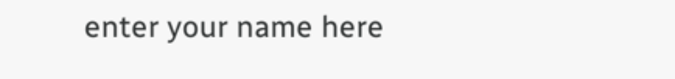enter your name here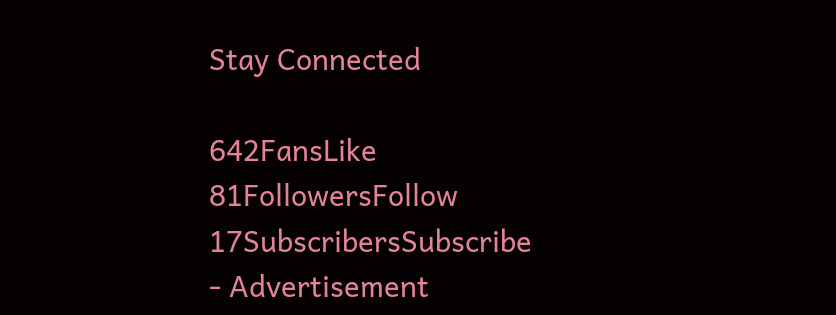Stay Connected

642FansLike
81FollowersFollow
17SubscribersSubscribe
- Advertisement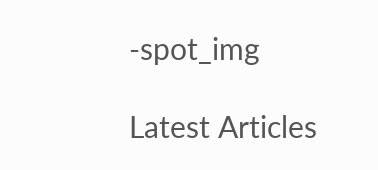-spot_img

Latest Articles